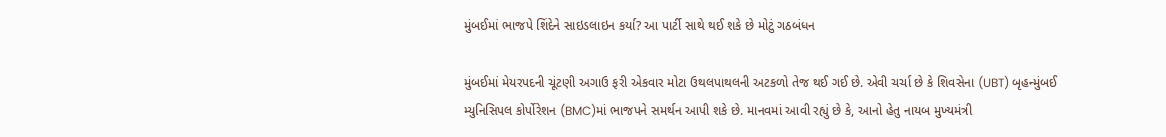મુંબઈમાં ભાજપે શિંદેને સાઇડલાઇન કર્યા? આ પાર્ટી સાથે થઈ શકે છે મોટું ગઠબંધન

મુંબઈમાં મેયરપદની ચૂંટણી અગાઉ ફરી એકવાર મોટા ઉથલપાથલની અટકળો તેજ થઈ ગઈ છે. એવી ચર્ચા છે કે શિવસેના (UBT) બૃહન્મુંબઈ મ્યુનિસિપલ કોર્પોરેશન (BMC)માં ભાજપને સમર્થન આપી શકે છે. માનવમાં આવી રહ્યું છે કે, આનો હેતુ નાયબ મુખ્યમંત્રી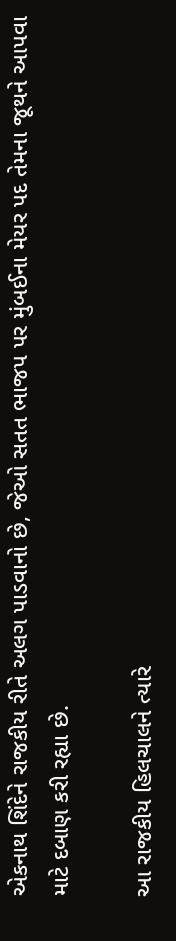એકનાથ શિંદેને રાજકીય રીતે અલગ પાડવાનો છે, જેઓ સતત ભાજપ પર મુંબઈના મેયર પદ તેમના જૂથને આપવા માટે દબાણ કરી રહ્યા છે.

આ રાજકીય હિલચાલને ત્યારે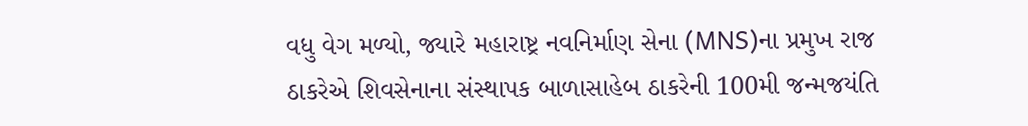વધુ વેગ મળ્યો, જ્યારે મહારાષ્ટ્ર નવનિર્માણ સેના (MNS)ના પ્રમુખ રાજ ઠાકરેએ શિવસેનાના સંસ્થાપક બાળાસાહેબ ઠાકરેની 100મી જન્મજયંતિ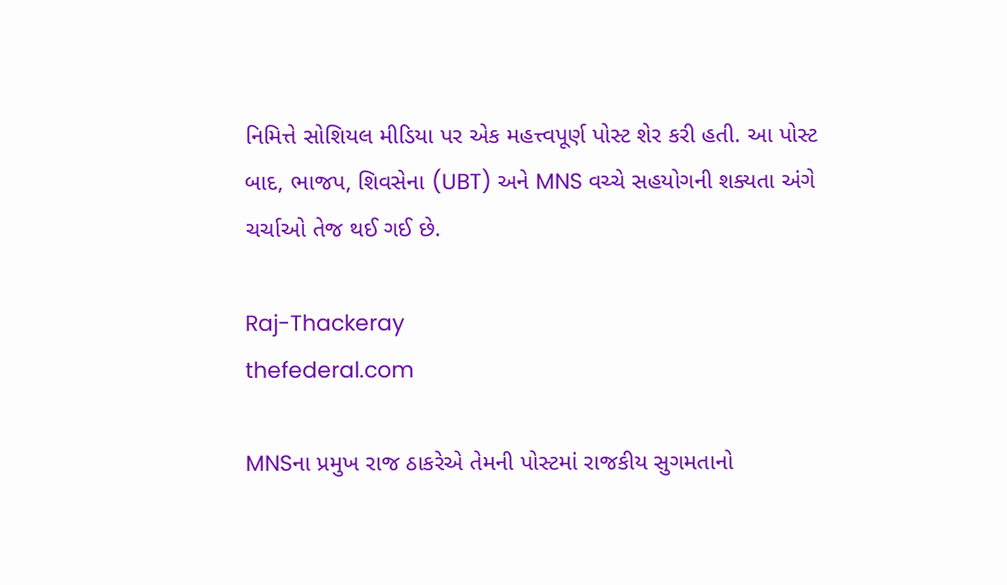નિમિત્તે સોશિયલ મીડિયા પર એક મહત્ત્વપૂર્ણ પોસ્ટ શેર કરી હતી. આ પોસ્ટ બાદ, ભાજપ, શિવસેના (UBT) અને MNS વચ્ચે સહયોગની શક્યતા અંગે ચર્ચાઓ તેજ થઈ ગઈ છે.

Raj-Thackeray
thefederal.com

MNSના પ્રમુખ રાજ ઠાકરેએ તેમની પોસ્ટમાં રાજકીય સુગમતાનો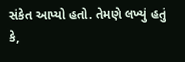સંકેત આપ્યો હતો. તેમણે લખ્યું હતું કે,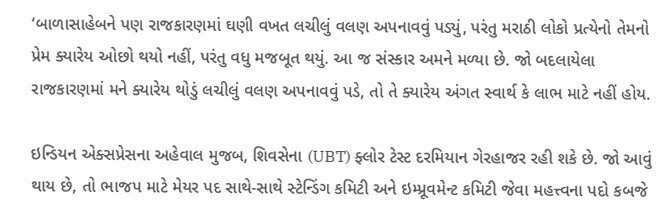‘બાળાસાહેબને પણ રાજકારણમાં ઘણી વખત લચીલું વલણ અપનાવવું પડ્યું, પરંતુ મરાઠી લોકો પ્રત્યેનો તેમનો પ્રેમ ક્યારેય ઓછો થયો નહીં, પરંતુ વધુ મજબૂત થયું. આ જ સંસ્કાર અમને મળ્યા છે. જો બદલાયેલા રાજકારણમાં મને ક્યારેય થોડું લચીલું વલણ અપનાવવું પડે, તો તે ક્યારેય અંગત સ્વાર્થ કે લાભ માટે નહીં હોય.

ઇન્ડિયન એક્સપ્રેસના અહેવાલ મુજબ, શિવસેના (UBT) ફ્લોર ટેસ્ટ દરમિયાન ગેરહાજર રહી શકે છે. જો આવું થાય છે, તો ભાજપ માટે મેયર પદ સાથે-સાથે સ્ટેન્ડિંગ કમિટી અને ઇમ્પ્રૂવમેન્ટ કમિટી જેવા મહત્ત્વના પદો કબજે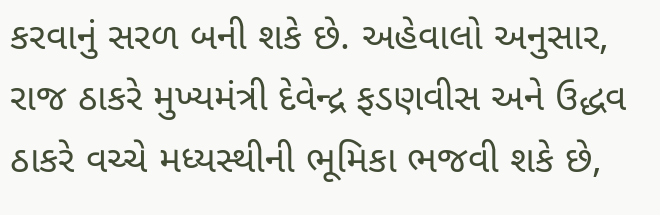કરવાનું સરળ બની શકે છે. અહેવાલો અનુસાર, રાજ ઠાકરે મુખ્યમંત્રી દેવેન્દ્ર ફડણવીસ અને ઉદ્ધવ ઠાકરે વચ્ચે મધ્યસ્થીની ભૂમિકા ભજવી શકે છે,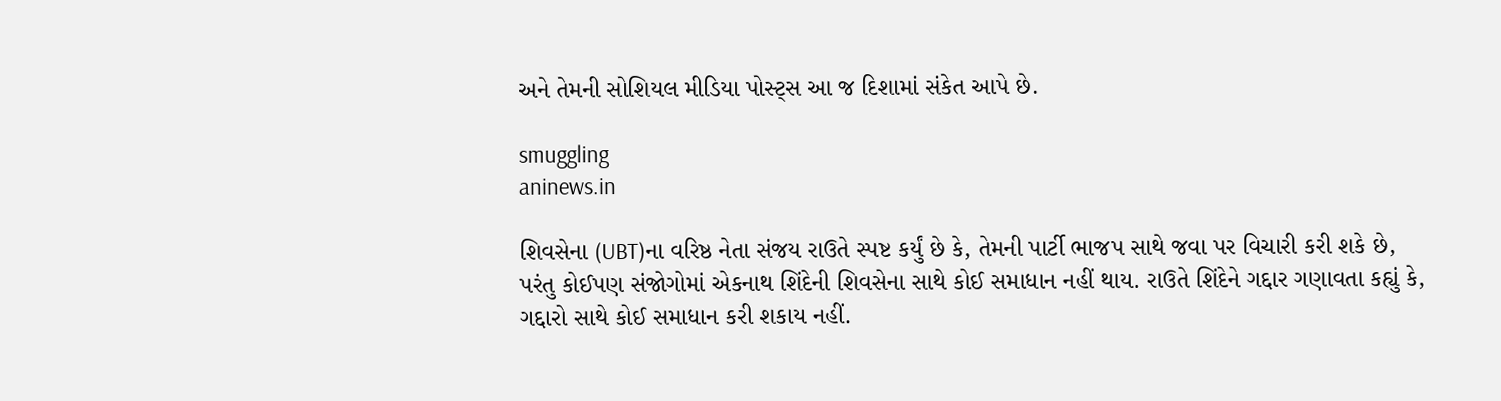અને તેમની સોશિયલ મીડિયા પોસ્ટ્સ આ જ દિશામાં સંકેત આપે છે.

smuggling
aninews.in

શિવસેના (UBT)ના વરિષ્ઠ નેતા સંજય રાઉતે સ્પષ્ટ કર્યું છે કે, તેમની પાર્ટી ભાજપ સાથે જવા પર વિચારી કરી શકે છે, પરંતુ કોઈપણ સંજોગોમાં એકનાથ શિંદેની શિવસેના સાથે કોઈ સમાધાન નહીં થાય. રાઉતે શિંદેને ગદ્દાર ગણાવતા કહ્યું કે, ગદ્દારો સાથે કોઈ સમાધાન કરી શકાય નહીં.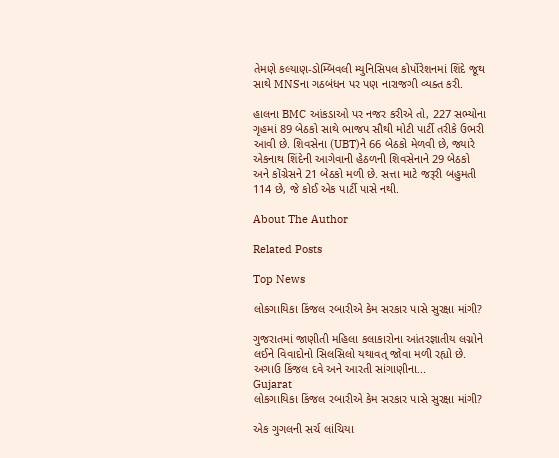તેમણે કલ્યાણ-ડોમ્બિવલી મ્યુનિસિપલ કોર્પોરેશનમાં શિંદે જૂથ સાથે MNSના ગઠબંધન પર પણ નારાજગી વ્યક્ત કરી.

હાલના BMC આંકડાઓ પર નજર કરીએ તો, 227 સભ્યોના ગૃહમાં 89 બેઠકો સાથે ભાજપ સૌથી મોટી પાર્ટી તરીકે ઉભરી આવી છે. શિવસેના (UBT)ને 66 બેઠકો મેળવી છે, જ્યારે એકનાથ શિંદેની આગેવાની હેઠળની શિવસેનાને 29 બેઠકો અને કોંગ્રેસને 21 બેઠકો મળી છે. સત્તા માટે જરૂરી બહુમતી 114 છે, જે કોઈ એક પાર્ટી પાસે નથી.

About The Author

Related Posts

Top News

લોકગાયિકા કિંજલ રબારીએ કેમ સરકાર પાસે સુરક્ષા માંગી?

ગુજરાતમાં જાણીતી મહિલા કલાકારોના આંતરજ્ઞાતીય લગ્નોને લઈને વિવાદોનો સિલસિલો યથાવત્ જોવા મળી રહ્યો છે. અગાઉ કિંજલ દવે અને આરતી સાંગાણીના...
Gujarat
લોકગાયિકા કિંજલ રબારીએ કેમ સરકાર પાસે સુરક્ષા માંગી?

એક ગુગલની સર્ચ લાંચિયા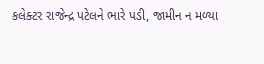કલેક્ટર રાજેન્દ્ર પટેલને ભારે પડી, જામીન ન મળ્યા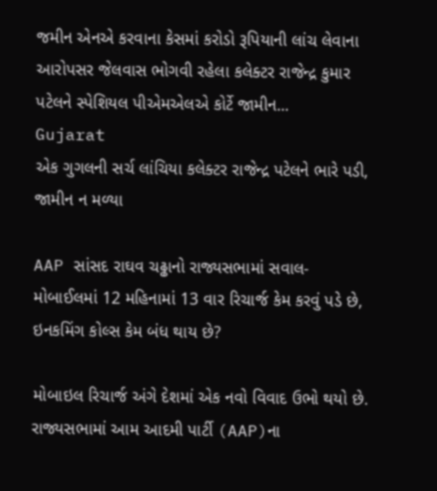જમીન એનએ કરવાના કેસમાં કરોડો રૂપિયાની લાંચ લેવાના આરોપસર જેલવાસ ભોગવી રહેલા કલેક્ટર રાજેન્દ્ર કુમાર પટેલને સ્પેશિયલ પીએમએલએ કોર્ટે જામીન...
Gujarat
એક ગુગલની સર્ચ લાંચિયા કલેક્ટર રાજેન્દ્ર પટેલને ભારે પડી, જામીન ન મળ્યા

AAP સાંસદ રાઘવ ચઢ્ઢાનો રાજ્યસભામાં સવાલ- મોબાઈલમાં 12 મહિનામાં 13 વાર રિચાર્જ કેમ કરવું પડે છે, ઇનકમિંગ કોલ્સ કેમ બંધ થાય છે?

મોબાઇલ રિચાર્જ અંગે દેશમાં એક નવો વિવાદ ઉભો થયો છે. રાજ્યસભામાં આમ આદમી પાર્ટી (AAP)ના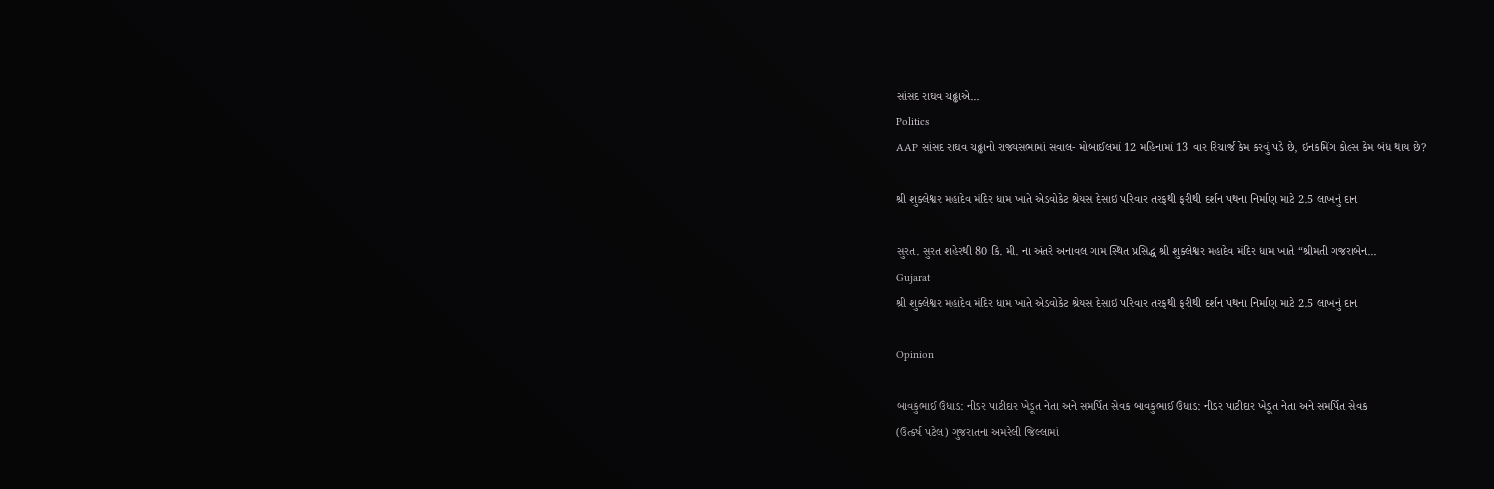સાંસદ રાઘવ ચઢ્ઢાએ...
Politics
AAP સાંસદ રાઘવ ચઢ્ઢાનો રાજ્યસભામાં સવાલ- મોબાઈલમાં 12 મહિનામાં 13 વાર રિચાર્જ કેમ કરવું પડે છે, ઇનકમિંગ કોલ્સ કેમ બંધ થાય છે?

શ્રી શુક્લેશ્વર મહાદેવ મંદિર ધામ ખાતે એડવોકેટ શ્રેયસ દેસાઇ પરિવાર તરફથી ફરીથી દર્શન પથના નિર્માણ માટે 2.5 લાખનું દાન

સુરત. સુરત શહેરથી 80 કિ. મી. ના અંતરે અનાવલ ગામ સ્થિત પ્રસિદ્ધ શ્રી શુક્લેશ્વર મહાદેવ મંદિર ધામ ખાતે “શ્રીમતી ગજરાબેન...
Gujarat
શ્રી શુક્લેશ્વર મહાદેવ મંદિર ધામ ખાતે એડવોકેટ શ્રેયસ દેસાઇ પરિવાર તરફથી ફરીથી દર્શન પથના નિર્માણ માટે 2.5 લાખનું દાન

Opinion

બાવકુભાઈ ઉંધાડ: નીડર પાટીદાર ખેડૂત નેતા અને સમર્પિત સેવક બાવકુભાઈ ઉંધાડ: નીડર પાટીદાર ખેડૂત નેતા અને સમર્પિત સેવક
(ઉત્કર્ષ પટેલ) ગુજરાતના અમરેલી જિલ્લામાં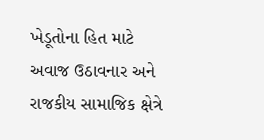ખેડૂતોના હિત માટે અવાજ ઉઠાવનાર અને રાજકીય સામાજિક ક્ષેત્રે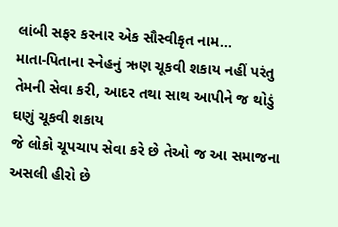લાંબી સફર કરનાર એક સૌસ્વીકૃત નામ...
માતા-પિતાના સ્નેહનું ઋણ ચૂકવી શકાય નહીં પરંતુ તેમની સેવા કરી, આદર તથા સાથ આપીને જ થોડું ઘણું ચૂકવી શકાય
જે લોકો ચૂપચાપ સેવા કરે છે તેઓ જ આ સમાજના અસલી હીરો છે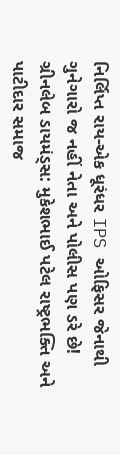નિર્લિપ્ત રાય-એક ધૂરંધર IPS ઓફિસર જેનાથી ગુનેગારો જ નહીં નેતા અને પોલીસ પણ ડરે છે!
ગ્રીનલેબ ડાયમંડ્સ: મુકેશભાઈ પટેલ રાષ્ટ્રભક્તિ અને પાટીદાર સમાજ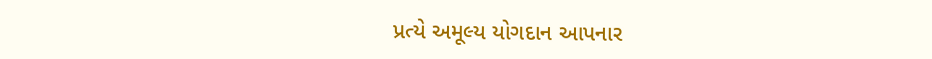પ્રત્યે અમૂલ્ય યોગદાન આપનાર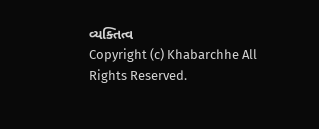વ્યક્તિત્વ
Copyright (c) Khabarchhe All Rights Reserved.